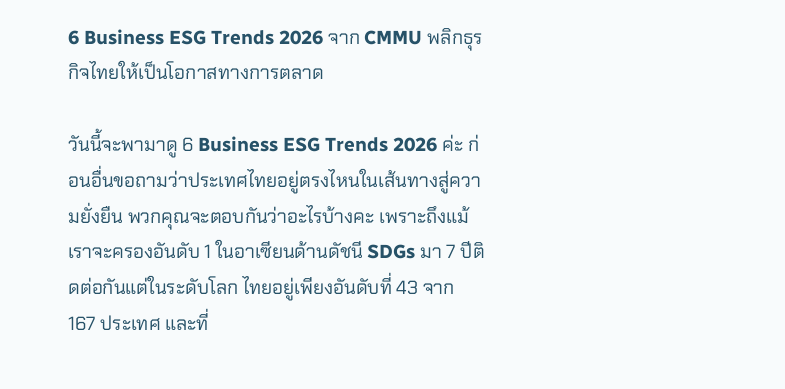6 Business ESG Trends 2026 จาก CMMU พลิกธุรกิจไทยให้เป็นโอกาสทางการตลาด

วันนี้จะพามาดู 6 Business ESG Trends 2026 ค่ะ ก่อนอื่นขอถามว่าประเทศไทยอยู่ตรงไหนในเส้นทางสู่ความยั่งยืน พวกคุณจะตอบกันว่าอะไรบ้างคะ เพราะถึงแม้เราจะครองอันดับ 1 ในอาเซียนด้านดัชนี SDGs มา 7 ปีติดต่อกันแต่ในระดับโลก ไทยอยู่เพียงอันดับที่ 43 จาก 167 ประเทศ และที่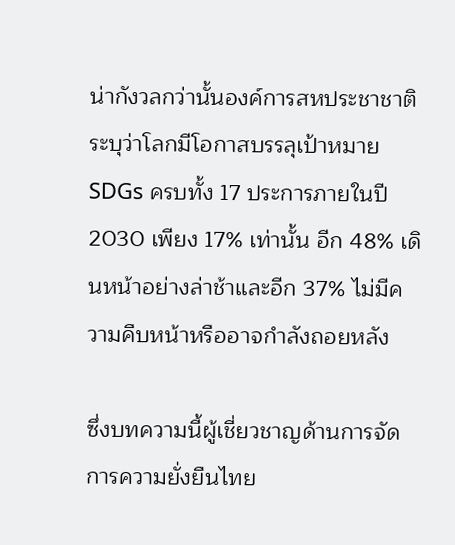น่ากังวลกว่านั้นองค์การสหประชาชาติระบุว่าโลกมีโอกาสบรรลุเป้าหมาย SDGs ครบทั้ง 17 ประการภายในปี 2030 เพียง 17% เท่านั้น อีก 48% เดินหน้าอย่างล่าช้าและอีก 37% ไม่มีความคืบหน้าหรืออาจกำลังถอยหลัง

ซึ่งบทความนี้ผู้เชี่ยวชาญด้านการจัดการความยั่งยืนไทย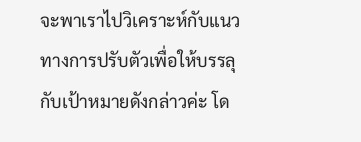จะพาเราไปวิเคราะห์กับแนวทางการปรับตัวเพื่อให้บรรลุกับเป้าหมายดังกล่าวค่ะ โด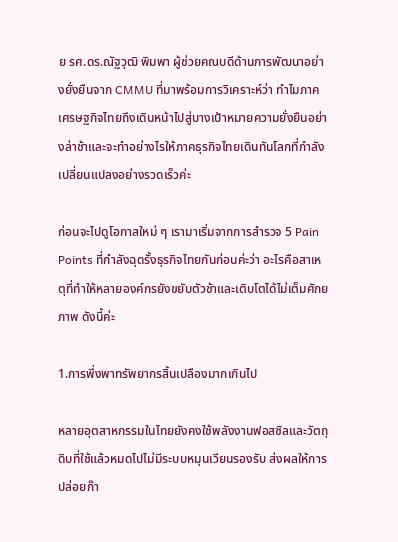ย รศ.ดร.ณัฐวุฒิ พิมพา ผู้ช่วยคณบดีด้านการพัฒนาอย่างยั่งยืนจาก CMMU ที่มาพร้อมการวิเคราะห์ว่า ทำไมภาคเศรษฐกิจไทยถึงเดินหน้าไปสู่บางเป้าหมายความยั่งยืนอย่างล่าช้าและจะทำอย่างไรให้ภาคธุรกิจไทยเดินทันโลกที่กำลังเปลี่ยนแปลงอย่างรวดเร็วค่ะ

ก่อนจะไปดูโอกาสใหม่ ๆ เรามาเริ่มจากการสำรวจ 5 Pain Points ที่กำลังฉุดรั้งธุรกิจไทยกันก่อนค่ะว่า อะไรคือสาเหตุที่ทำให้หลายองค์กรยังขยับตัวช้าและเติบโตได้ไม่เต็มศักยภาพ ดังนี้ค่ะ

1.การพึ่งพาทรัพยากรสิ้นเปลืองมากเกินไป

หลายอุตสาหกรรมในไทยยังคงใช้พลังงานฟอสซิลและวัตถุดิบที่ใช้แล้วหมดไปไม่มีระบบหมุนเวียนรองรับ ส่งผลให้การปล่อยก๊า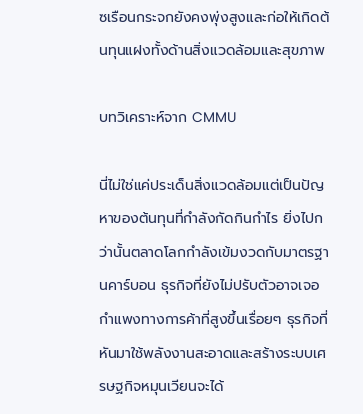ซเรือนกระจกยังคงพุ่งสูงและก่อให้เกิดต้นทุนแฝงทั้งด้านสิ่งแวดล้อมและสุขภาพ

บทวิเคราะห์จาก CMMU

นี่ไม่ใช่แค่ประเด็นสิ่งแวดล้อมแต่เป็นปัญหาของต้นทุนที่กำลังกัดกินกำไร ยิ่งไปกว่านั้นตลาดโลกกำลังเข้มงวดกับมาตรฐานคาร์บอน ธุรกิจที่ยังไม่ปรับตัวอาจเจอกำแพงทางการค้าที่สูงขึ้นเรื่อยๆ ธุรกิจที่หันมาใช้พลังงานสะอาดและสร้างระบบเศรษฐกิจหมุนเวียนจะได้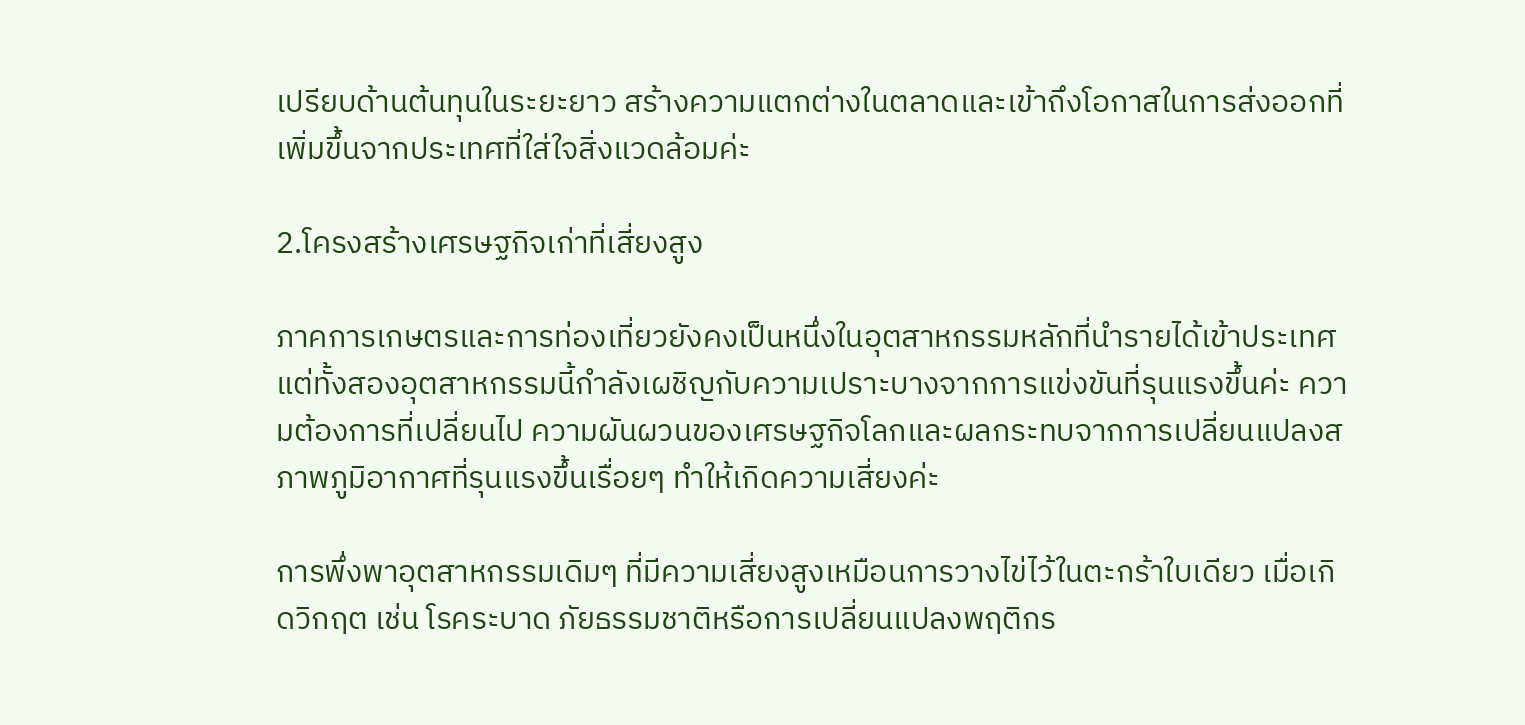เปรียบด้านต้นทุนในระยะยาว สร้างความแตกต่างในตลาดและเข้าถึงโอกาสในการส่งออกที่เพิ่มขึ้นจากประเทศที่ใส่ใจสิ่งแวดล้อมค่ะ

2.โครงสร้างเศรษฐกิจเก่าที่เสี่ยงสูง

ภาคการเกษตรและการท่องเที่ยวยังคงเป็นหนึ่งในอุตสาหกรรมหลักที่นำรายได้เข้าประเทศแต่ทั้งสองอุตสาหกรรมนี้กำลังเผชิญกับความเปราะบางจากการแข่งขันที่รุนแรงขึ้นค่ะ ความต้องการที่เปลี่ยนไป ความผันผวนของเศรษฐกิจโลกและผลกระทบจากการเปลี่ยนแปลงสภาพภูมิอากาศที่รุนแรงขึ้นเรื่อยๆ ทำให้เกิดความเสี่ยงค่ะ

การพึ่งพาอุตสาหกรรมเดิมๆ ที่มีความเสี่ยงสูงเหมือนการวางไข่ไว้ในตะกร้าใบเดียว เมื่อเกิดวิกฤต เช่น โรคระบาด ภัยธรรมชาติหรือการเปลี่ยนแปลงพฤติกร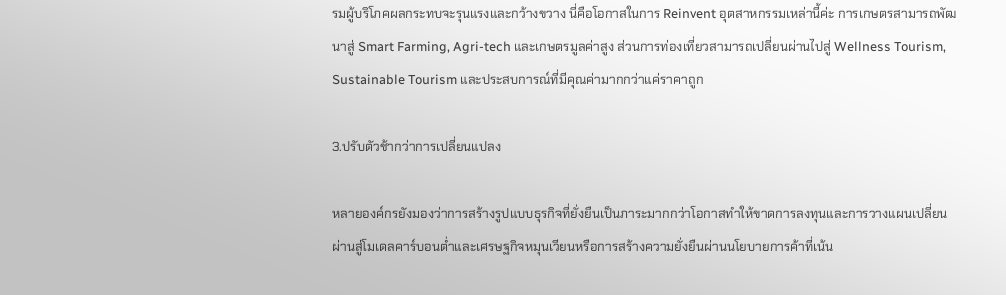รมผู้บริโภคผลกระทบจะรุนแรงและกว้างขวาง นี่คือโอกาสในการ Reinvent อุตสาหกรรมเหล่านี้ค่ะ การเกษตรสามารถพัฒนาสู่ Smart Farming, Agri-tech และเกษตรมูลค่าสูง ส่วนการท่องเที่ยวสามารถเปลี่ยนผ่านไปสู่ Wellness Tourism, Sustainable Tourism และประสบการณ์ที่มีคุณค่ามากกว่าแค่ราคาถูก

3.ปรับตัวช้ากว่าการเปลี่ยนแปลง

หลายองค์กรยังมองว่าการสร้างรูปแบบธุรกิจที่ยั่งยืนเป็นภาระมากกว่าโอกาสทำให้ขาดการลงทุนและการวางแผนเปลี่ยนผ่านสู่โมเดลคาร์บอนต่ำและเศรษฐกิจหมุนเวียนหรือการสร้างความยั่งยืนผ่านนโยบายการค้าที่เน้น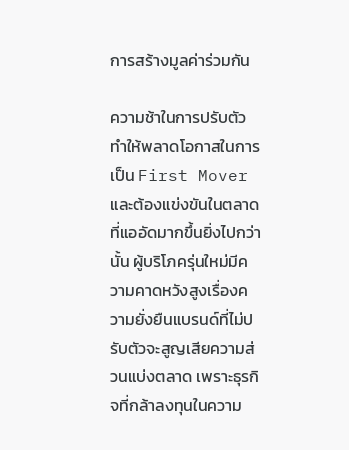การสร้างมูลค่าร่วมกัน

ความช้าในการปรับตัวทำให้พลาดโอกาสในการเป็น First Mover และต้องแข่งขันในตลาดที่แออัดมากขึ้นยิ่งไปกว่านั้น ผู้บริโภครุ่นใหม่มีความคาดหวังสูงเรื่องความยั่งยืนแบรนด์ที่ไม่ปรับตัวจะสูญเสียความส่วนแบ่งตลาด เพราะธุรกิจที่กล้าลงทุนในความ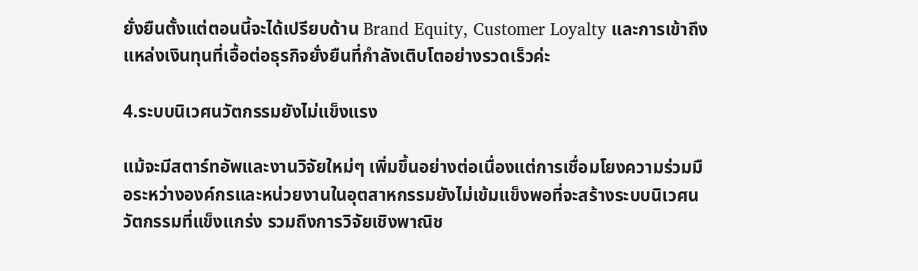ยั่งยืนตั้งแต่ตอนนี้จะได้เปรียบด้าน Brand Equity, Customer Loyalty และการเข้าถึงแหล่งเงินทุนที่เอื้อต่อธุรกิจยั่งยืนที่กำลังเติบโตอย่างรวดเร็วค่ะ

4.ระบบนิเวศนวัตกรรมยังไม่แข็งแรง

แม้จะมีสตาร์ทอัพและงานวิจัยใหม่ๆ เพิ่มขึ้นอย่างต่อเนื่องแต่การเชื่อมโยงความร่วมมือระหว่างองค์กรและหน่วยงานในอุตสาหกรรมยังไม่เข้มแข็งพอที่จะสร้างระบบนิเวศนวัตกรรมที่แข็งแกร่ง รวมถึงการวิจัยเชิงพาณิช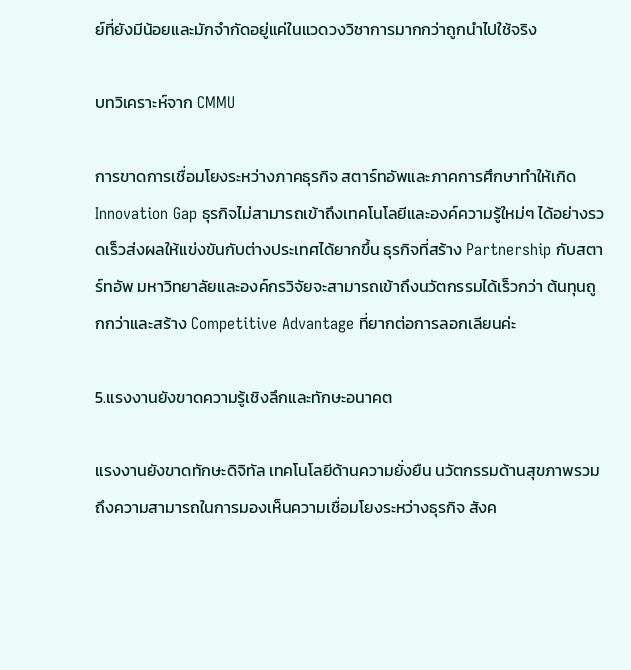ย์ที่ยังมีน้อยและมักจำกัดอยู่แค่ในแวดวงวิชาการมากกว่าถูกนำไปใช้จริง

บทวิเคราะห์จาก CMMU

การขาดการเชื่อมโยงระหว่างภาคธุรกิจ สตาร์ทอัพและภาคการศึกษาทำให้เกิด Innovation Gap ธุรกิจไม่สามารถเข้าถึงเทคโนโลยีและองค์ความรู้ใหม่ๆ ได้อย่างรวดเร็วส่งผลให้แข่งขันกับต่างประเทศได้ยากขึ้น ธุรกิจที่สร้าง Partnership กับสตาร์ทอัพ มหาวิทยาลัยและองค์กรวิจัยจะสามารถเข้าถึงนวัตกรรมได้เร็วกว่า ต้นทุนถูกกว่าและสร้าง Competitive Advantage ที่ยากต่อการลอกเลียนค่ะ

5.แรงงานยังขาดความรู้เชิงลึกและทักษะอนาคต

แรงงานยังขาดทักษะดิจิทัล เทคโนโลยีด้านความยั่งยืน นวัตกรรมด้านสุขภาพรวมถึงความสามารถในการมองเห็นความเชื่อมโยงระหว่างธุรกิจ สังค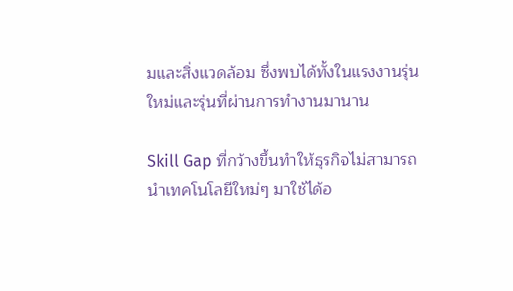มและสิ่งแวดล้อม ซึ่งพบได้ทั้งในแรงงานรุ่นใหม่และรุ่นที่ผ่านการทำงานมานาน

Skill Gap ที่กว้างขึ้นทำให้ธุรกิจไม่สามารถนำเทคโนโลยีใหม่ๆ มาใช้ได้อ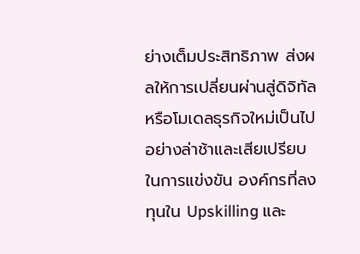ย่างเต็มประสิทธิภาพ ส่งผลให้การเปลี่ยนผ่านสู่ดิจิทัลหรือโมเดลธุรกิจใหม่เป็นไปอย่างล่าช้าและเสียเปรียบในการแข่งขัน องค์กรที่ลงทุนใน Upskilling และ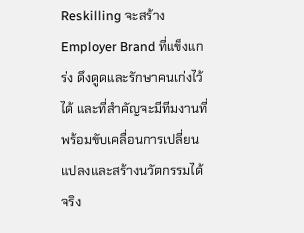Reskilling จะสร้าง Employer Brand ที่แข็งแกร่ง ดึงดูดและรักษาคนเก่งไว้ได้ และที่สำคัญจะมีทีมงานที่พร้อมขับเคลื่อนการเปลี่ยนแปลงและสร้างนวัตกรรมได้จริง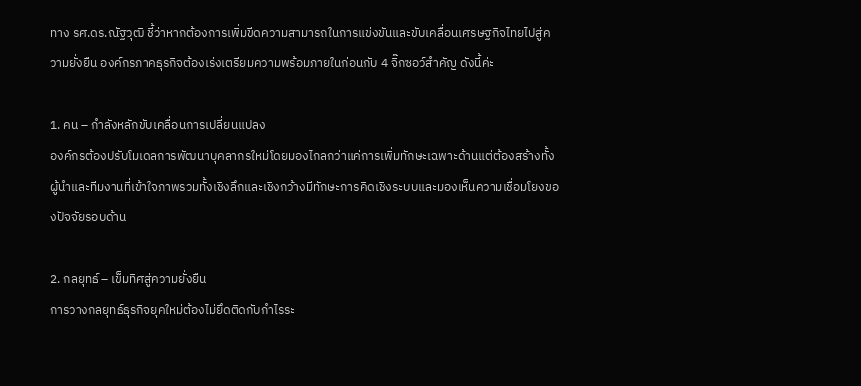ทาง รศ.ดร.ณัฐวุฒิ ชี้ว่าหากต้องการเพิ่มขีดความสามารถในการแข่งขันและขับเคลื่อนเศรษฐกิจไทยไปสู่ความยั่งยืน องค์กรภาคธุรกิจต้องเร่งเตรียมความพร้อมภายในก่อนกับ 4 จิ๊กซอว์สำคัญ ดังนี้ค่ะ

1. คน – กำลังหลักขับเคลื่อนการเปลี่ยนแปลง
องค์กรต้องปรับโมเดลการพัฒนาบุคลากรใหม่โดยมองไกลกว่าแค่การเพิ่มทักษะเฉพาะด้านแต่ต้องสร้างทั้งผู้นำและทีมงานที่เข้าใจภาพรวมทั้งเชิงลึกและเชิงกว้างมีทักษะการคิดเชิงระบบและมองเห็นความเชื่อมโยงของปัจจัยรอบด้าน

2. กลยุทธ์ – เข็มทิศสู่ความยั่งยืน
การวางกลยุทธ์ธุรกิจยุคใหม่ต้องไม่ยึดติดกับกำไรระ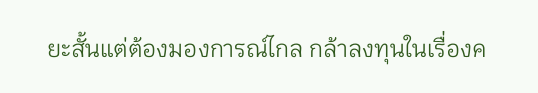ยะสั้นแต่ต้องมองการณ์ไกล กล้าลงทุนในเรื่องค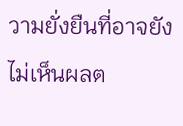วามยั่งยืนที่อาจยังไม่เห็นผลต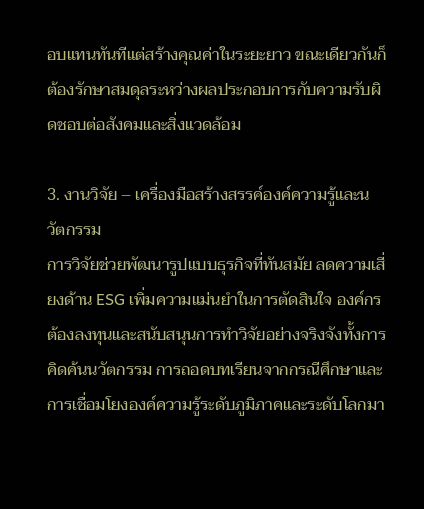อบแทนทันทีแต่สร้างคุณค่าในระยะยาว ขณะเดียวกันก็ต้องรักษาสมดุลระหว่างผลประกอบการกับความรับผิดชอบต่อสังคมและสิ่งแวดล้อม

3. งานวิจัย – เครื่องมือสร้างสรรค์องค์ความรู้และนวัตกรรม
การวิจัยช่วยพัฒนารูปแบบธุรกิจที่ทันสมัย ลดความเสี่ยงด้าน ESG เพิ่มความแม่นยำในการตัดสินใจ องค์กรต้องลงทุนและสนับสนุนการทำวิจัยอย่างจริงจังทั้งการคิดค้นนวัตกรรม การถอดบทเรียนจากกรณีศึกษาและการเชื่อมโยงองค์ความรู้ระดับภูมิภาคและระดับโลกมา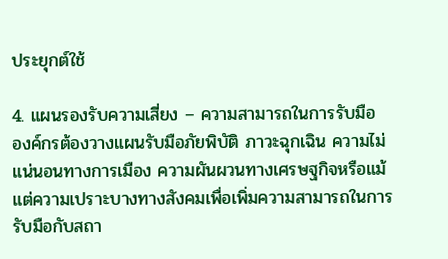ประยุกต์ใช้

4. แผนรองรับความเสี่ยง – ความสามารถในการรับมือ
องค์กรต้องวางแผนรับมือภัยพิบัติ ภาวะฉุกเฉิน ความไม่แน่นอนทางการเมือง ความผันผวนทางเศรษฐกิจหรือแม้แต่ความเปราะบางทางสังคมเพื่อเพิ่มความสามารถในการรับมือกับสถา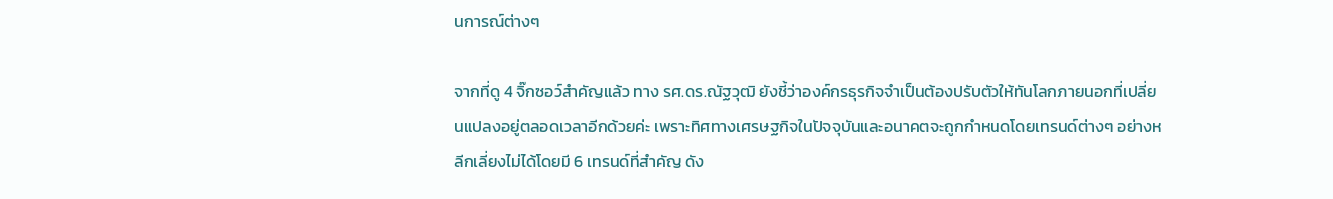นการณ์ต่างๆ

จากที่ดู 4 จิ๊กซอว์สำคัญแล้ว ทาง รศ.ดร.ณัฐวุฒิ ยังชี้ว่าองค์กรธุรกิจจำเป็นต้องปรับตัวให้ทันโลกภายนอกที่เปลี่ยนแปลงอยู่ตลอดเวลาอีกด้วยค่ะ เพราะทิศทางเศรษฐกิจในปัจจุบันและอนาคตจะถูกกำหนดโดยเทรนด์ต่างๆ อย่างหลีกเลี่ยงไม่ได้โดยมี 6 เทรนด์ที่สำคัญ ดัง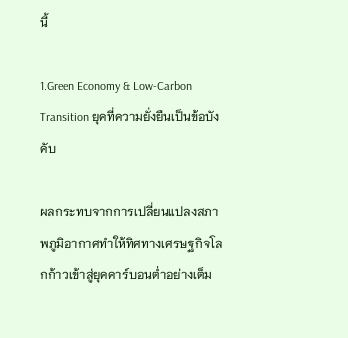นี้

1.Green Economy & Low-Carbon Transition ยุคที่ความยั่งยืนเป็นข้อบังคับ

ผลกระทบจากการเปลี่ยนแปลงสภาพภูมิอากาศทำให้ทิศทางเศรษฐกิจโลกก้าวเข้าสู่ยุคคาร์บอนต่ำอย่างเต็ม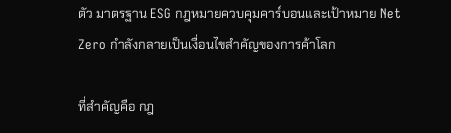ตัว มาตรฐาน ESG กฎหมายควบคุมคาร์บอนและเป้าหมาย Net Zero กำลังกลายเป็นเงื่อนไขสำคัญของการค้าโลก

ที่สำคัญคือ กฎ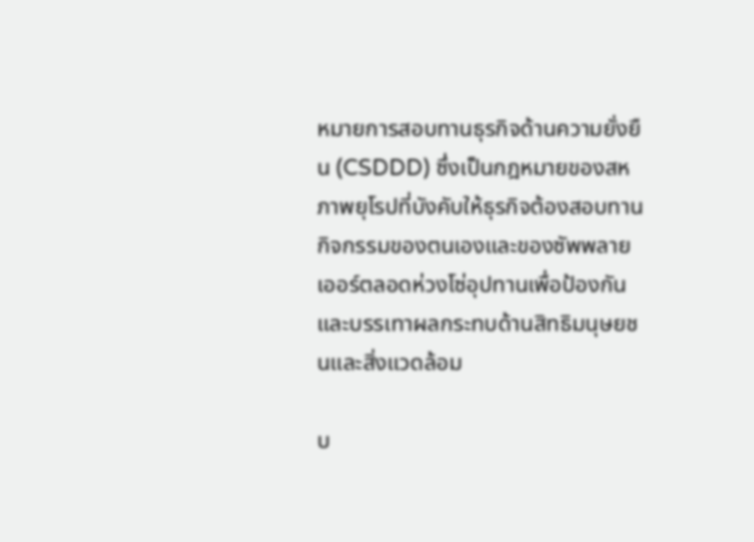หมายการสอบทานธุรกิจด้านความยั่งยืน (CSDDD) ซึ่งเป็นกฎหมายของสหภาพยุโรปที่บังคับให้ธุรกิจต้องสอบทานกิจกรรมของตนเองและของซัพพลายเออร์ตลอดห่วงโซ่อุปทานเพื่อป้องกันและบรรเทาผลกระทบด้านสิทธิมนุษยชนและสิ่งแวดล้อม

บ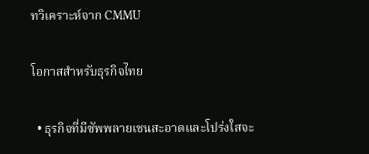ทวิเคราะห์จาก CMMU

โอกาสสำหรับธุรกิจไทย

  • ธุรกิจที่มีซัพพลายเชนสะอาดและโปร่งใสจะ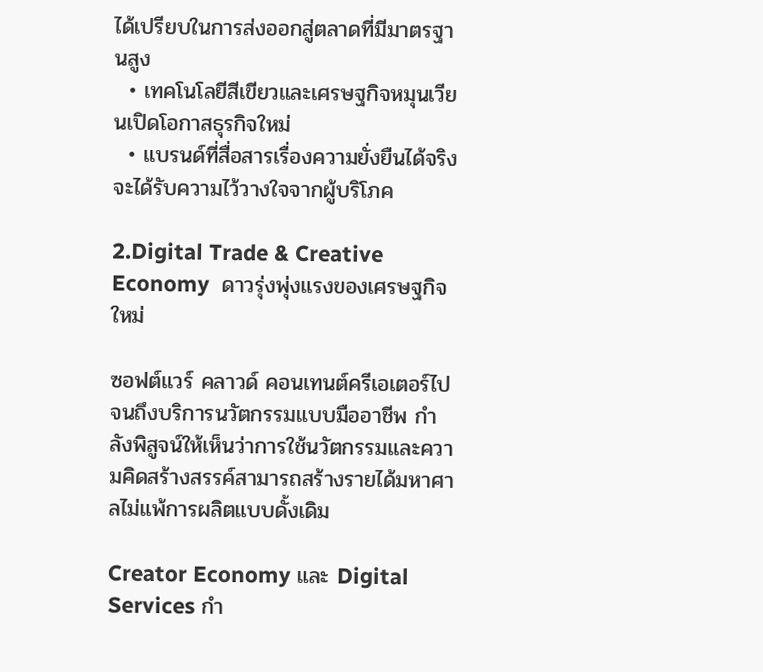ได้เปรียบในการส่งออกสู่ตลาดที่มีมาตรฐานสูง
  • เทคโนโลยีสีเขียวและเศรษฐกิจหมุนเวียนเปิดโอกาสธุรกิจใหม่
  • แบรนด์ที่สื่อสารเรื่องความยั่งยืนได้จริงจะได้รับความไว้วางใจจากผู้บริโภค

2.Digital Trade & Creative Economy  ดาวรุ่งพุ่งแรงของเศรษฐกิจใหม่

ซอฟต์แวร์ คลาวด์ คอนเทนต์ครีเอเตอร์ไปจนถึงบริการนวัตกรรมแบบมืออาชีพ กำลังพิสูจน์ให้เห็นว่าการใช้นวัตกรรมและความคิดสร้างสรรค์สามารถสร้างรายได้มหาศาลไม่แพ้การผลิตแบบดั้งเดิม

Creator Economy และ Digital Services กำ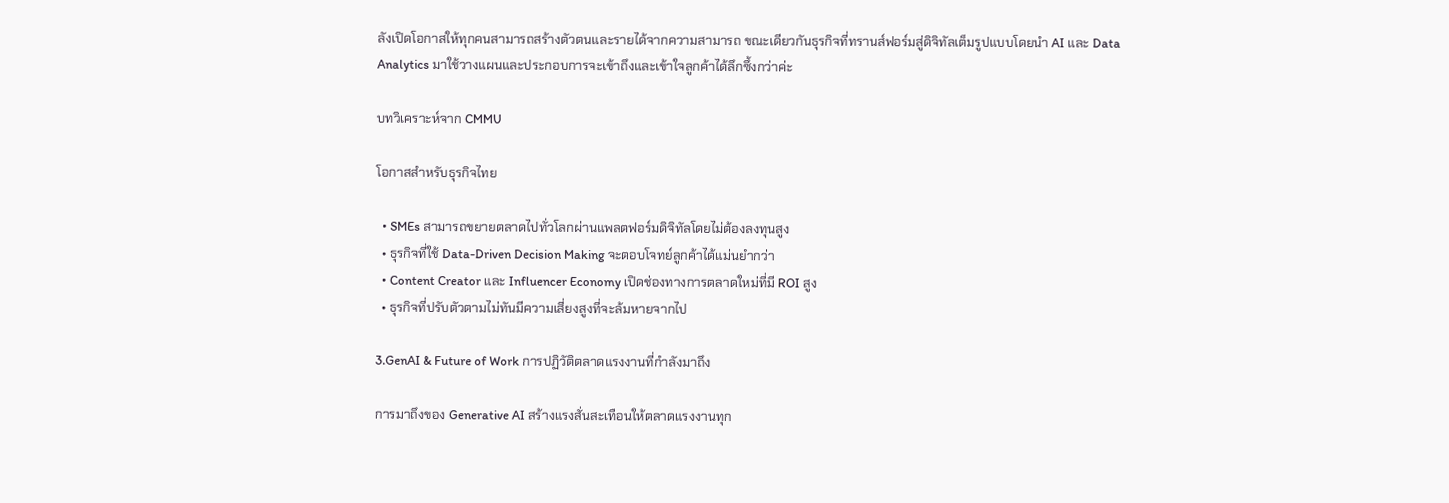ลังเปิดโอกาสให้ทุกคนสามารถสร้างตัวตนและรายได้จากความสามารถ ขณะเดียวกันธุรกิจที่ทรานส์ฟอร์มสู่ดิจิทัลเต็มรูปแบบโดยนำ AI และ Data Analytics มาใช้วางแผนและประกอบการจะเข้าถึงและเข้าใจลูกค้าได้ลึกซึ้งกว่าค่ะ

บทวิเคราะห์จาก CMMU

โอกาสสำหรับธุรกิจไทย

  • SMEs สามารถขยายตลาดไปทั่วโลกผ่านแพลตฟอร์มดิจิทัลโดยไม่ต้องลงทุนสูง
  • ธุรกิจที่ใช้ Data-Driven Decision Making จะตอบโจทย์ลูกค้าได้แม่นยำกว่า
  • Content Creator และ Influencer Economy เปิดช่องทางการตลาดใหม่ที่มี ROI สูง
  • ธุรกิจที่ปรับตัวตามไม่ทันมีความเสี่ยงสูงที่จะล้มหายจากไป

3.GenAI & Future of Work การปฏิวัติตลาดแรงงานที่กำลังมาถึง

การมาถึงของ Generative AI สร้างแรงสั่นสะเทือนให้ตลาดแรงงานทุก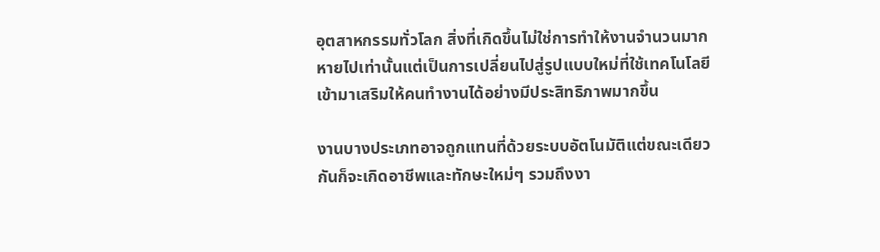อุตสาหกรรมทั่วโลก สิ่งที่เกิดขึ้นไม่ใช่การทำให้งานจำนวนมากหายไปเท่านั้นแต่เป็นการเปลี่ยนไปสู่รูปแบบใหม่ที่ใช้เทคโนโลยีเข้ามาเสริมให้คนทำงานได้อย่างมีประสิทธิภาพมากขึ้น

งานบางประเภทอาจถูกแทนที่ด้วยระบบอัตโนมัติแต่ขณะเดียวกันก็จะเกิดอาชีพและทักษะใหม่ๆ รวมถึงงา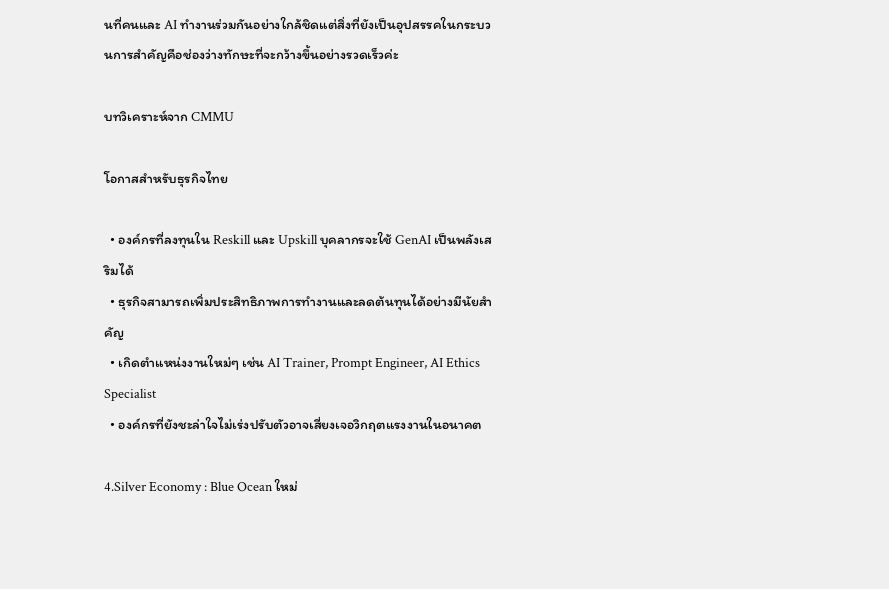นที่คนและ AI ทำงานร่วมกันอย่างใกล้ชิดแต่สิ่งที่ยังเป็นอุปสรรคในกระบวนการสำคัญคือช่องว่างทักษะที่จะกว้างขึ้นอย่างรวดเร็วค่ะ

บทวิเคราะห์จาก CMMU

โอกาสสำหรับธุรกิจไทย

  • องค์กรที่ลงทุนใน Reskill และ Upskill บุคลากรจะใช้ GenAI เป็นพลังเสริมได้
  • ธุรกิจสามารถเพิ่มประสิทธิภาพการทำงานและลดต้นทุนได้อย่างมีนัยสำคัญ
  • เกิดตำแหน่งงานใหม่ๆ เช่น AI Trainer, Prompt Engineer, AI Ethics Specialist
  • องค์กรที่ยังชะล่าใจไม่เร่งปรับตัวอาจเสี่ยงเจอวิกฤตแรงงานในอนาคต

4.Silver Economy : Blue Ocean ใหม่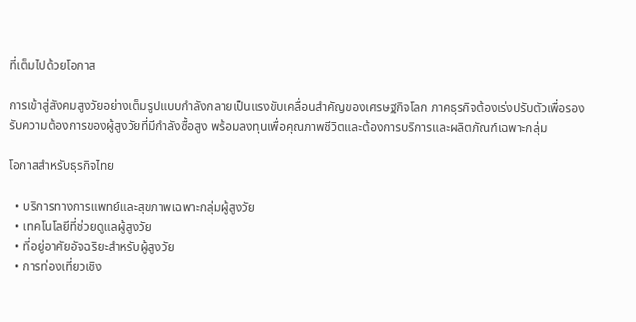ที่เต็มไปด้วยโอกาส

การเข้าสู่สังคมสูงวัยอย่างเต็มรูปแบบกำลังกลายเป็นแรงขับเคลื่อนสำคัญของเศรษฐกิจโลก ภาคธุรกิจต้องเร่งปรับตัวเพื่อรองรับความต้องการของผู้สูงวัยที่มีกำลังซื้อสูง พร้อมลงทุนเพื่อคุณภาพชีวิตและต้องการบริการและผลิตภัณฑ์เฉพาะกลุ่ม

โอกาสสำหรับธุรกิจไทย

  • บริการทางการแพทย์และสุขภาพเฉพาะกลุ่มผู้สูงวัย
  • เทคโนโลยีที่ช่วยดูแลผู้สูงวัย
  • ที่อยู่อาศัยอัจฉริยะสำหรับผู้สูงวัย
  • การท่องเที่ยวเชิง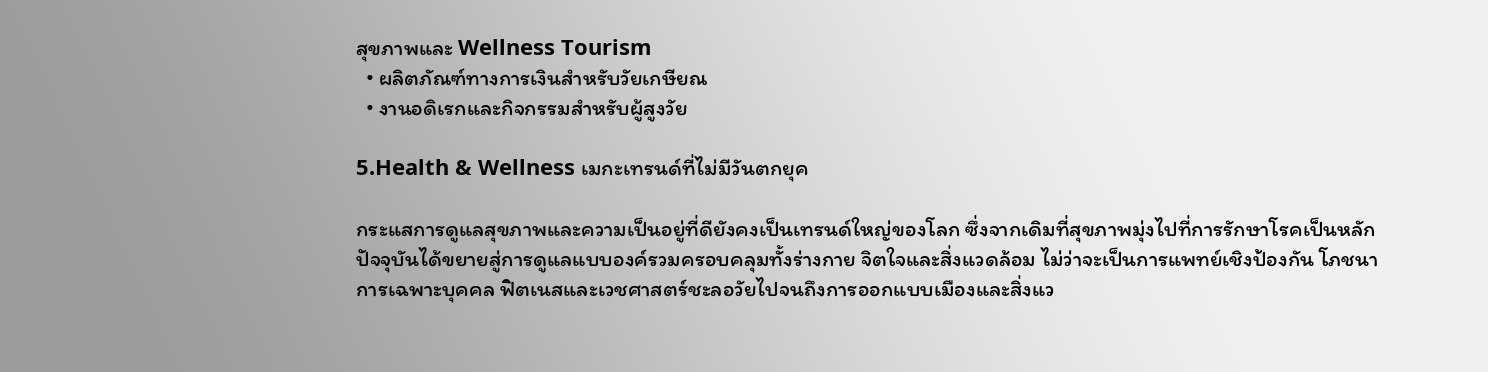สุขภาพและ Wellness Tourism
  • ผลิตภัณฑ์ทางการเงินสำหรับวัยเกษียณ
  • งานอดิเรกและกิจกรรมสำหรับผู้สูงวัย

5.Health & Wellness เมกะเทรนด์ที่ไม่มีวันตกยุค

กระแสการดูแลสุขภาพและความเป็นอยู่ที่ดียังคงเป็นเทรนด์ใหญ่ของโลก ซึ่งจากเดิมที่สุขภาพมุ่งไปที่การรักษาโรคเป็นหลัก ปัจจุบันได้ขยายสู่การดูแลแบบองค์รวมครอบคลุมทั้งร่างกาย จิตใจและสิ่งแวดล้อม ไม่ว่าจะเป็นการแพทย์เชิงป้องกัน โภชนาการเฉพาะบุคคล ฟิตเนสและเวชศาสตร์ชะลอวัยไปจนถึงการออกแบบเมืองและสิ่งแว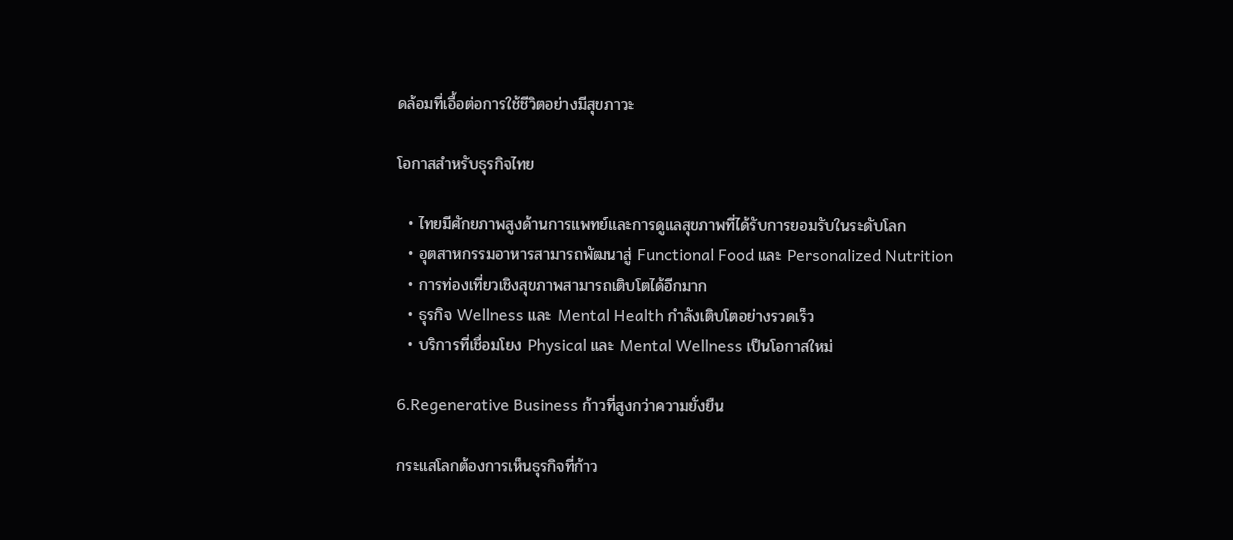ดล้อมที่เอื้อต่อการใช้ชีวิตอย่างมีสุขภาวะ

โอกาสสำหรับธุรกิจไทย

  • ไทยมีศักยภาพสูงด้านการแพทย์และการดูแลสุขภาพที่ได้รับการยอมรับในระดับโลก
  • อุตสาหกรรมอาหารสามารถพัฒนาสู่ Functional Food และ Personalized Nutrition
  • การท่องเที่ยวเชิงสุขภาพสามารถเติบโตได้อีกมาก
  • ธุรกิจ Wellness และ Mental Health กำลังเติบโตอย่างรวดเร็ว
  • บริการที่เชื่อมโยง Physical และ Mental Wellness เป็นโอกาสใหม่

6.Regenerative Business ก้าวที่สูงกว่าความยั่งยืน

กระแสโลกต้องการเห็นธุรกิจที่ก้าว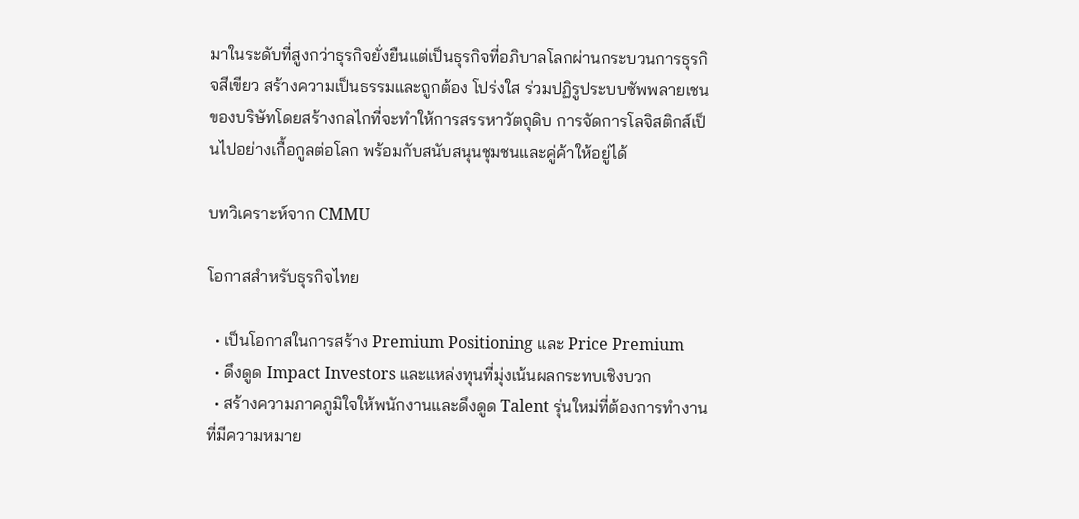มาในระดับที่สูงกว่าธุรกิจยั่งยืนแต่เป็นธุรกิจที่อภิบาลโลกผ่านกระบวนการธุรกิจสีเขียว สร้างความเป็นธรรมและถูกต้อง โปร่งใส ร่วมปฏิรูประบบซัพพลายเชนของบริษัทโดยสร้างกลไกที่จะทำให้การสรรหาวัตถุดิบ การจัดการโลจิสติกส์เป็นไปอย่างเกื้อกูลต่อโลก พร้อมกับสนับสนุนชุมชนและคู่ค้าให้อยู่ได้

บทวิเคราะห์จาก CMMU

โอกาสสำหรับธุรกิจไทย

  • เป็นโอกาสในการสร้าง Premium Positioning และ Price Premium
  • ดึงดูด Impact Investors และแหล่งทุนที่มุ่งเน้นผลกระทบเชิงบวก
  • สร้างความภาคภูมิใจให้พนักงานและดึงดูด Talent รุ่นใหม่ที่ต้องการทำงานที่มีความหมาย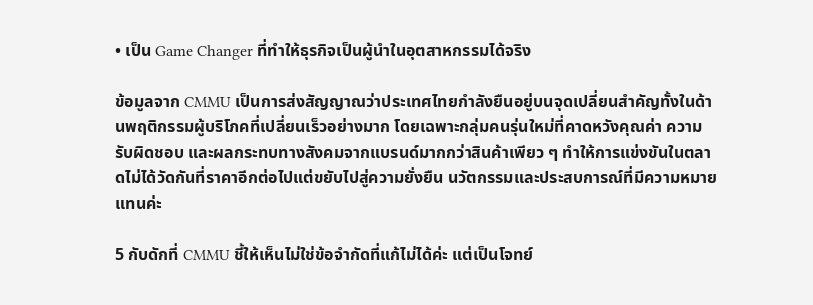• เป็น Game Changer ที่ทำให้ธุรกิจเป็นผู้นำในอุตสาหกรรมได้จริง

ข้อมูลจาก CMMU เป็นการส่งสัญญาณว่าประเทศไทยกำลังยืนอยู่บนจุดเปลี่ยนสำคัญทั้งในด้านพฤติกรรมผู้บริโภคที่เปลี่ยนเร็วอย่างมาก โดยเฉพาะกลุ่มคนรุ่นใหม่ที่คาดหวังคุณค่า ความรับผิดชอบ และผลกระทบทางสังคมจากแบรนด์มากกว่าสินค้าเพียว ๆ ทำให้การแข่งขันในตลาดไม่ได้วัดกันที่ราคาอีกต่อไปแต่ขยับไปสู่ความยั่งยืน นวัตกรรมและประสบการณ์ที่มีความหมายแทนค่ะ

5 กับดักที่ CMMU ชี้ให้เห็นไม่ใช่ข้อจำกัดที่แก้ไม่ได้ค่ะ แต่เป็นโจทย์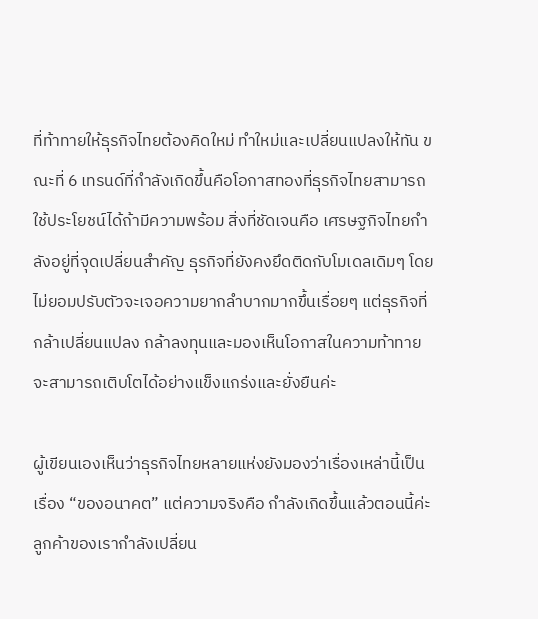ที่ท้าทายให้ธุรกิจไทยต้องคิดใหม่ ทำใหม่และเปลี่ยนแปลงให้ทัน ขณะที่ 6 เทรนด์ที่กำลังเกิดขึ้นคือโอกาสทองที่ธุรกิจไทยสามารถใช้ประโยชน์ได้ถ้ามีความพร้อม สิ่งที่ชัดเจนคือ เศรษฐกิจไทยกำลังอยู่ที่จุดเปลี่ยนสำคัญ ธุรกิจที่ยังคงยึดติดกับโมเดลเดิมๆ โดยไม่ยอมปรับตัวจะเจอความยากลำบากมากขึ้นเรื่อยๆ แต่ธุรกิจที่กล้าเปลี่ยนแปลง กล้าลงทุนและมองเห็นโอกาสในความท้าทายจะสามารถเติบโตได้อย่างแข็งแกร่งและยั่งยืนค่ะ

ผู้เขียนเองเห็นว่าธุรกิจไทยหลายแห่งยังมองว่าเรื่องเหล่านี้เป็นเรื่อง “ของอนาคต” แต่ความจริงคือ กำลังเกิดขึ้นแล้วตอนนี้ค่ะ ลูกค้าของเรากำลังเปลี่ยน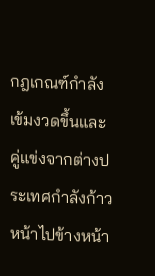กฎเกณฑ์กำลังเข้มงวดขึ้นและคู่แข่งจากต่างประเทศกำลังก้าวหน้าไปข้างหน้า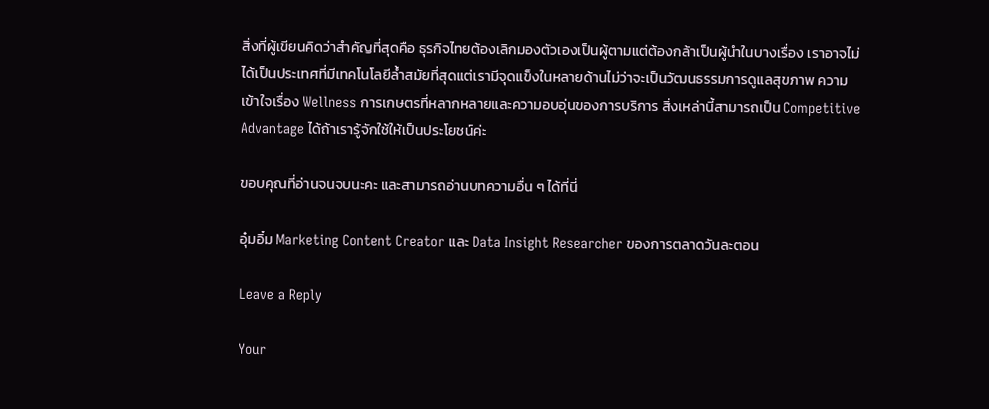สิ่งที่ผู้เขียนคิดว่าสำคัญที่สุดคือ ธุรกิจไทยต้องเลิกมองตัวเองเป็นผู้ตามแต่ต้องกล้าเป็นผู้นำในบางเรื่อง เราอาจไม่ได้เป็นประเทศที่มีเทคโนโลยีล้ำสมัยที่สุดแต่เรามีจุดแข็งในหลายด้านไม่ว่าจะเป็นวัฒนธรรมการดูแลสุขภาพ ความเข้าใจเรื่อง Wellness การเกษตรที่หลากหลายและความอบอุ่นของการบริการ สิ่งเหล่านี้สามารถเป็น Competitive Advantage ได้ถ้าเรารู้จักใช้ให้เป็นประโยชน์ค่ะ

ขอบคุณที่อ่านจนจบนะคะ และสามารถอ่านบทความอื่น ๆ ได้ที่นี่

อุ๋มอิ๋ม Marketing Content Creator และ Data Insight Researcher ของการตลาดวันละตอน

Leave a Reply

Your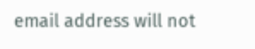email address will not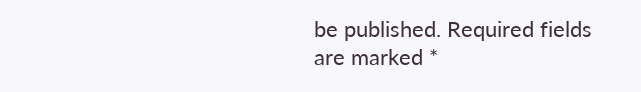be published. Required fields are marked *